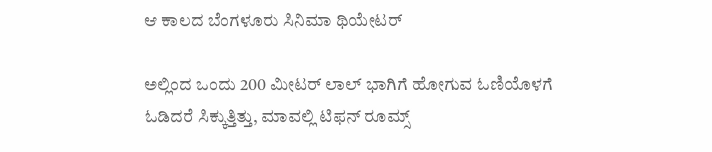ಆ ಕಾಲದ ಬೆಂಗಳೂರು ಸಿನಿಮಾ ಥಿಯೇಟರ್

ಅಲ್ಲಿಂದ ಒಂದು 200 ಮೀಟರ್ ಲಾಲ್ ಭಾಗಿಗೆ ಹೋಗುವ ಓಣಿಯೊಳಗೆ ಓಡಿದರೆ ಸಿಕ್ಕುತ್ತಿತ್ತು, ಮಾವಲ್ಲಿ ಟಿಫನ್ ರೂಮ್ಸ್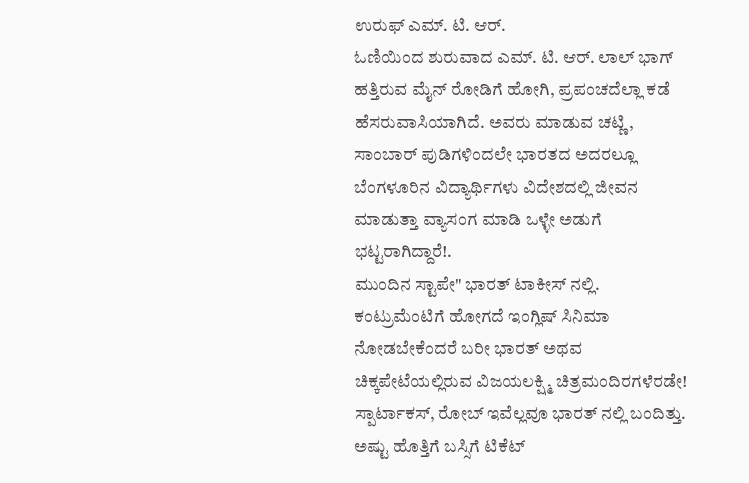ಉರುಫ್ ಎಮ್. ಟಿ. ಆರ್.
ಓಣಿಯಿಂದ ಶುರುವಾದ ಎಮ್. ಟಿ. ಆರ್. ಲಾಲ್ ಭಾಗ್ ಹತ್ತಿರುವ ಮೈನ್ ರೋಡಿಗೆ ಹೋಗಿ, ಪ್ರಪಂಚದೆಲ್ಲಾ ಕಡೆ ಹೆಸರುವಾಸಿಯಾಗಿದೆ. ಅವರು ಮಾಡುವ ಚಟ್ಣಿ, ಸಾಂಬಾರ್ ಪುಡಿಗಳಿಂದಲೇ ಭಾರತದ ಅದರಲ್ಲೂ ಬೆಂಗಳೂರಿನ ವಿದ್ಯಾರ್ಥಿಗಳು ವಿದೇಶದಲ್ಲಿ ಜೀವನ ಮಾಡುತ್ತಾ ವ್ಯಾಸಂಗ ಮಾಡಿ ಒಳ್ಳೇ ಅಡುಗೆ ಭಟ್ಟರಾಗಿದ್ದಾರೆ!.
ಮುಂದಿನ ಸ್ಟಾಪೇ" ಭಾರತ್ ಟಾಕೀಸ್ ನಲ್ಲಿ. ಕಂಟ್ರುಮೆಂಟಿಗೆ ಹೋಗದೆ ಇಂಗ್ಲಿಷ್ ಸಿನಿಮಾ ನೋಡಬೇಕೆಂದರೆ ಬರೀ ಭಾರತ್ ಅಥವ ಚಿಕ್ಕಪೇಟೆಯಲ್ಲಿರುವ ವಿಜಯಲಕ್ಷ್ಮಿ ಚಿತ್ರಮಂದಿರಗಳೆರಡೇ! ಸ್ಪಾರ್ಟಾಕಸ್, ರೋಬ್ ಇವೆಲ್ಲವೂ ಭಾರತ್ ನಲ್ಲಿ ಬಂದಿತ್ತು.
ಅಷ್ಟು ಹೊತ್ತಿಗೆ ಬಸ್ಸಿಗೆ ಟಿಕೆಟ್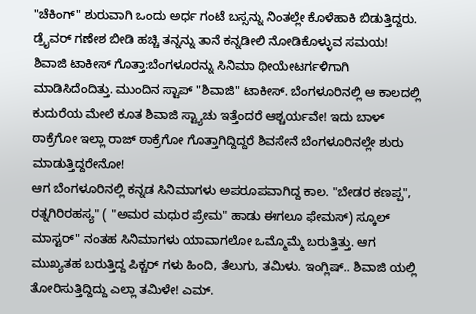"ಚೆಕಿಂಗ್" ಶುರುವಾಗಿ ಒಂದು ಅರ್ಧ ಗಂಟೆ ಬಸ್ಸನ್ನು ನಿಂತಲ್ಲೇ ಕೊಳೆಹಾಕಿ ಬಿಡುತ್ತಿದ್ದರು. ಡ್ರೈವರ್ ಗಣೇಶ ಬೀಡಿ ಹಚ್ಚಿ ತನ್ನನ್ನು ತಾನೆ ಕನ್ನಡೀಲಿ ನೋಡಿಕೊಳ್ಳುವ ಸಮಯ!
ಶಿವಾಜಿ ಟಾಕೀಸ್ ಗೊತ್ತಾ:ಬೆಂಗಳೂರನ್ನು ಸಿನಿಮಾ ಥೀಯೇಟರ್ಗಳಿಗಾಗಿ ಮಾಡಿಸಿದೆಂದಿತ್ತು. ಮುಂದಿನ ಸ್ಟಾಪ್ "ಶಿವಾಜಿ" ಟಾಕೀಸ್. ಬೆಂಗಳೂರಿನಲ್ಲಿ ಆ ಕಾಲದಲ್ಲಿ ಕುದುರೆಯ ಮೇಲೆ ಕೂತ ಶಿವಾಜಿ ಸ್ಟ್ಯಾಚು ಇತ್ತೆಂದರೆ ಆಶ್ಚರ್ಯವೇ! ಇದು ಬಾಳ್ ಠಾಕ್ರೆಗೋ ಇಲ್ಲಾ ರಾಜ್ ಠಾಕ್ರೆಗೋ ಗೊತ್ತಾಗಿದ್ದಿದ್ದರೆ ಶಿವಸೇನೆ ಬೆಂಗಳೂರಿನಲ್ಲೇ ಶುರು ಮಾಡುತ್ತಿದ್ದರೇನೋ!
ಆಗ ಬೆಂಗಳೂರಿನಲ್ಲಿ ಕನ್ನಡ ಸಿನಿಮಾಗಳು ಅಪರೂಪವಾಗಿದ್ದ ಕಾಲ. "ಬೇಡರ ಕಣಪ್ಪ", ರತ್ನಗಿರಿರಹಸ್ಯ" ( "ಅಮರ ಮಧುರ ಪ್ರೇಮ" ಹಾಡು ಈಗಲೂ ಫೇಮಸ್) ಸ್ಕೂಲ್ ಮಾಸ್ಟರ್" ನಂತಹ ಸಿನಿಮಾಗಳು ಯಾವಾಗಲೋ ಒಮ್ಮೊಮ್ಮೆ ಬರುತ್ತಿತ್ತು. ಆಗ ಮುಖ್ಯತಹ ಬರುತ್ತಿದ್ದ ಪಿಕ್ಚರ್ ಗಳು ಹಿಂದಿ, ತೆಲುಗು, ತಮಿಳು. ಇಂಗ್ಲಿಷ್.. ಶಿವಾಜಿ ಯಲ್ಲಿ ತೋರಿಸುತ್ತಿದ್ದಿದ್ದು ಎಲ್ಲಾ ತಮಿಳೇ! ಎಮ್.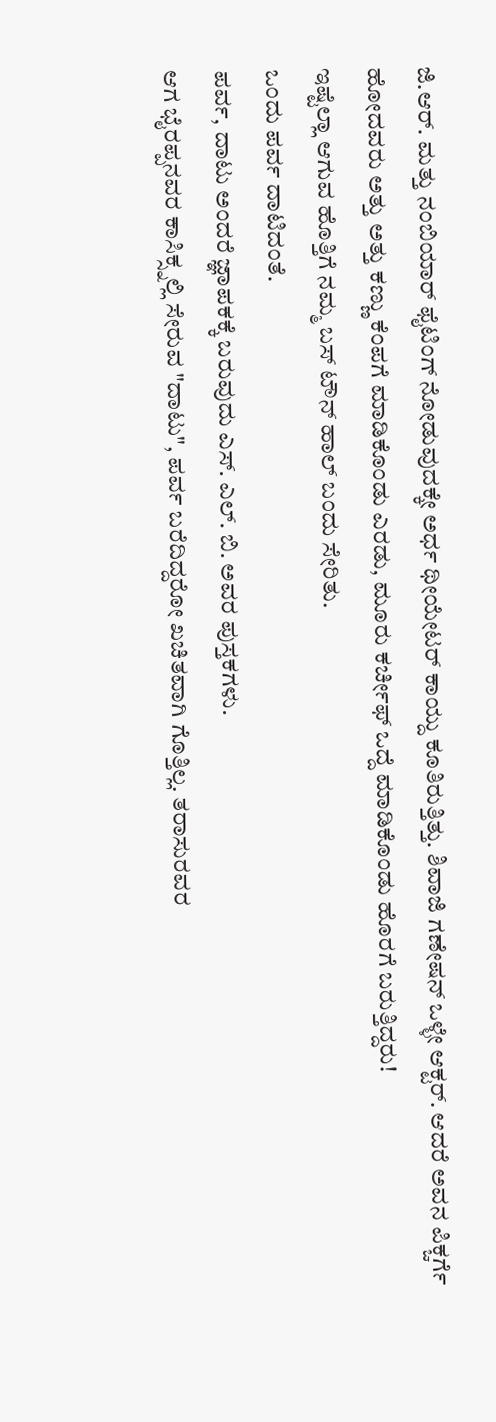ಜಿ.ಆರ್. ಮತ್ತು ನಂಬಿಯಾರ್ ಫೈಟಿಂಗ್ ನೋಡುವುದಕ್ಕೇ ಅರ್ಧ ಥೀಯೇಟರ್ ಕಾಯ್ದು ಕೂತಿರುತ್ತಿತ್ತು. ಶಿವಾಜಿ ಗಣೇಷನ್ ಒಳ್ಳೇ ಆಕ್ಟರ್. ಆದರೆ ಅವನ ಪಿಕ್ಚರ್ಗೆ ಹೋದವರು ಅತ್ತು ಅತ್ತು ಕಣ್ಣು ಕೆಂಪಗೆ ಮಾಡಿಕೊಂಡು ಎರಡು, ಮೂರು ಕರ್ಚೀಫ್ ಒದ್ದೆ ಮಾಡಿಕೊಂಡು ಹೊರಗೆ ಬರುತ್ತಿದ್ದರು!
ಇಷ್ಟೆಲ್ಲಾ ಆಗುವ ಹೊತ್ತಿಗೆ ನಮ್ಮ ಬಸ್ ಟೌನ್ ಹಾಲ್ ಬಂದು ಸೇರಿತು.
ಒಂದು ಪರ್ವ ದಾಟಿದಂತೆ.
ಪರ್ವ, ದಾಟು ಅಂದರೆ ಜ್ಞಾಪಕಕ್ಕೆ ಬರುವುದು ಎಸ್. ಎಲ್. ಬಿ. ಅವರ ಪುಸ್ತಕಗಳು.
ಆಗ ಭೈರಪ್ಪನವರ ಕಾಸಿಕ್ಸ್ನಲ್ಲಿ ಸೇರುವ "ದಾಟು", ಪರ್ವ ಬರೆದಿದ್ದರೋ ಖಚಿತವಾಗಿ ಗೊತ್ತಿಲ್ಲ. ತರಾಸುರವರ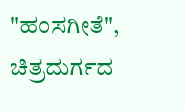"ಹಂಸಗೀತೆ", ಚಿತ್ರದುರ್ಗದ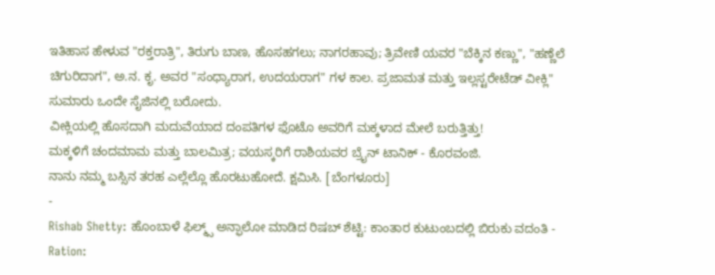ಇತಿಹಾಸ ಹೇಳುವ "ರಕ್ತರಾತ್ರಿ", ತಿರುಗು ಬಾಣ, ಹೊಸಹಗಲು; ನಾಗರಹಾವು; ತ್ರಿವೇಣಿ ಯವರ "ಬೆಕ್ಕಿನ ಕಣ್ಣು", "ಹಣ್ಣೆಲೆ ಚಿಗುರಿದಾಗ", ಅ.ನ. ಕೃ. ಅವರ "ಸಂಧ್ಯಾರಾಗ, ಉದಯರಾಗ" ಗಳ ಕಾಲ. ಪ್ರಜಾಮತ ಮತ್ತು ಇಲ್ಲಸ್ಟರೇಟೆಡ್ ವೀಕ್ಲಿ" ಸುಮಾರು ಒಂದೇ ಸೈಜಿನಲ್ಲಿ ಬರೋದು.
ವೀಕ್ಲಿಯಲ್ಲಿ ಹೊಸದಾಗಿ ಮದುವೆಯಾದ ದಂಪತಿಗಳ ಫೊಟೊ ಅವರಿಗೆ ಮಕ್ಕಳಾದ ಮೇಲೆ ಬರುತ್ತಿತ್ತು!
ಮಕ್ಕಳಿಗೆ ಚಂದಮಾಮ ಮತ್ತು ಬಾಲಮಿತ್ರ; ವಯಸ್ಕರಿಗೆ ರಾಶಿಯವರ ಬ್ರೈನ್ ಟಾನಿಕ್ - ಕೊರವಂಜಿ.
ನಾನು ನಮ್ಮ ಬಸ್ಸಿನ ತರಹ ಎಲ್ಲೆಲ್ಲೊ ಹೊರಟುಹೋದೆ. ಕ್ಷಮಿಸಿ. [ಬೆಂಗಳೂರು]
-
Rishab Shetty: ಹೊಂಬಾಳೆ ಫಿಲ್ಮ್ಸ್ ಅನ್ಫಾಲೋ ಮಾಡಿದ ರಿಷಬ್ ಶೆಟ್ಟಿ: ಕಾಂತಾರ ಕುಟುಂಬದಲ್ಲಿ ಬಿರುಕು ವದಂತಿ -
Ration: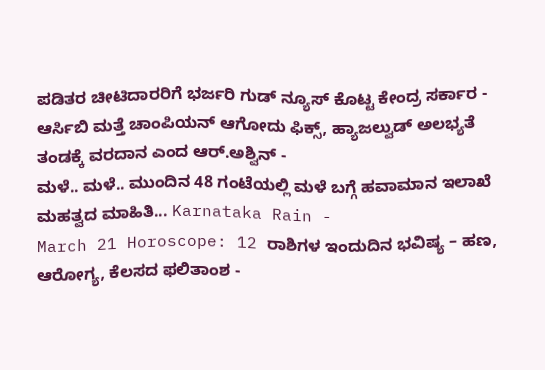ಪಡಿತರ ಚೀಟಿದಾರರಿಗೆ ಭರ್ಜರಿ ಗುಡ್ ನ್ಯೂಸ್ ಕೊಟ್ಟ ಕೇಂದ್ರ ಸರ್ಕಾರ -
ಆರ್ಸಿಬಿ ಮತ್ತೆ ಚಾಂಪಿಯನ್ ಆಗೋದು ಫಿಕ್ಸ್, ಹ್ಯಾಜಲ್ವುಡ್ ಅಲಭ್ಯತೆ ತಂಡಕ್ಕೆ ವರದಾನ ಎಂದ ಆರ್.ಅಶ್ವಿನ್ -
ಮಳೆ.. ಮಳೆ.. ಮುಂದಿನ 48 ಗಂಟೆಯಲ್ಲಿ ಮಳೆ ಬಗ್ಗೆ ಹವಾಮಾನ ಇಲಾಖೆ ಮಹತ್ವದ ಮಾಹಿತಿ... Karnataka Rain -
March 21 Horoscope: 12 ರಾಶಿಗಳ ಇಂದುದಿನ ಭವಿಷ್ಯ – ಹಣ, ಆರೋಗ್ಯ, ಕೆಲಸದ ಫಲಿತಾಂಶ -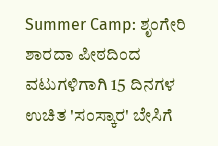Summer Camp: ಶೃಂಗೇರಿ ಶಾರದಾ ಪೀಠದಿಂದ ವಟುಗಳಿಗಾಗಿ 15 ದಿನಗಳ ಉಚಿತ 'ಸಂಸ್ಕಾರ' ಬೇಸಿಗೆ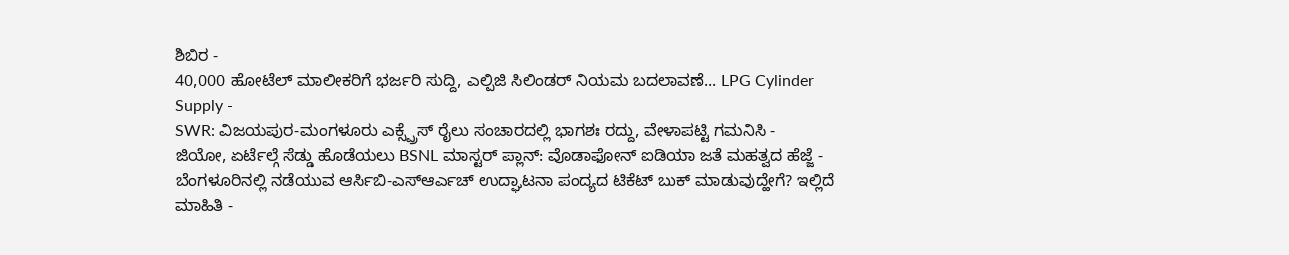ಶಿಬಿರ -
40,000 ಹೋಟೆಲ್ ಮಾಲೀಕರಿಗೆ ಭರ್ಜರಿ ಸುದ್ದಿ, ಎಲ್ಪಿಜಿ ಸಿಲಿಂಡರ್ ನಿಯಮ ಬದಲಾವಣೆ... LPG Cylinder Supply -
SWR: ವಿಜಯಪುರ-ಮಂಗಳೂರು ಎಕ್ಸ್ಪ್ರೆಸ್ ರೈಲು ಸಂಚಾರದಲ್ಲಿ ಭಾಗಶಃ ರದ್ದು, ವೇಳಾಪಟ್ಟಿ ಗಮನಿಸಿ -
ಜಿಯೋ, ಏರ್ಟೆಲ್ಗೆ ಸೆಡ್ಡು ಹೊಡೆಯಲು BSNL ಮಾಸ್ಟರ್ ಪ್ಲಾನ್: ವೊಡಾಫೋನ್ ಐಡಿಯಾ ಜತೆ ಮಹತ್ವದ ಹೆಜ್ಜೆ -
ಬೆಂಗಳೂರಿನಲ್ಲಿ ನಡೆಯುವ ಆರ್ಸಿಬಿ-ಎಸ್ಆರ್ಎಚ್ ಉದ್ಘಾಟನಾ ಪಂದ್ಯದ ಟಿಕೆಟ್ ಬುಕ್ ಮಾಡುವುದ್ಹೇಗೆ? ಇಲ್ಲಿದೆ ಮಾಹಿತಿ -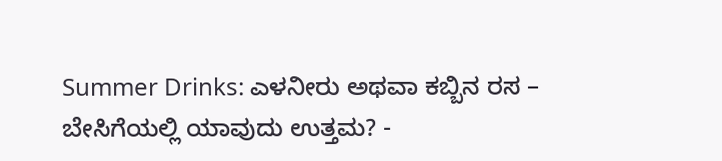Summer Drinks: ಎಳನೀರು ಅಥವಾ ಕಬ್ಬಿನ ರಸ – ಬೇಸಿಗೆಯಲ್ಲಿ ಯಾವುದು ಉತ್ತಮ? -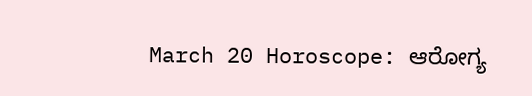March 20 Horoscope: ಆರೋಗ್ಯ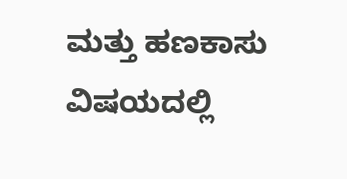ಮತ್ತು ಹಣಕಾಸು ವಿಷಯದಲ್ಲಿ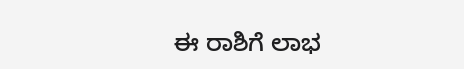ಈ ರಾಶಿಗೆ ಲಾಭ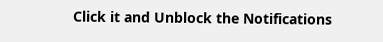Click it and Unblock the Notifications